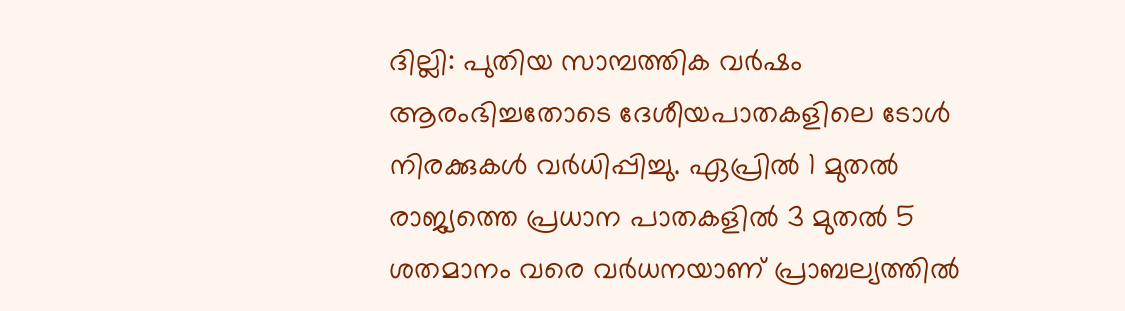ദില്ലി: പുതിയ സാമ്പത്തിക വർഷം ആരംഭിച്ചതോടെ ദേശീയപാതകളിലെ ടോൾ നിരക്കുകൾ വർധിപ്പിച്ചു. ഏപ്രിൽ 1 മുതൽ രാജ്യത്തെ പ്രധാന പാതകളിൽ 3 മുതൽ 5 ശതമാനം വരെ വർധനയാണ് പ്രാബല്യത്തിൽ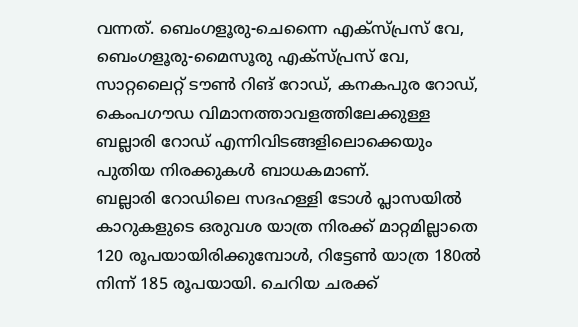വന്നത്. ബെംഗളൂരു-ചെന്നൈ എക്സ്പ്രസ് വേ, ബെംഗളൂരു-മൈസൂരു എക്സ്പ്രസ് വേ, സാറ്റലൈറ്റ് ടൗൺ റിങ് റോഡ്, കനകപുര റോഡ്, കെംപഗൗഡ വിമാനത്താവളത്തിലേക്കുള്ള ബല്ലാരി റോഡ് എന്നിവിടങ്ങളിലൊക്കെയും പുതിയ നിരക്കുകൾ ബാധകമാണ്.
ബല്ലാരി റോഡിലെ സദഹള്ളി ടോൾ പ്ലാസയിൽ കാറുകളുടെ ഒരുവശ യാത്ര നിരക്ക് മാറ്റമില്ലാതെ 120 രൂപയായിരിക്കുമ്പോൾ, റിട്ടേൺ യാത്ര 180ൽ നിന്ന് 185 രൂപയായി. ചെറിയ ചരക്ക്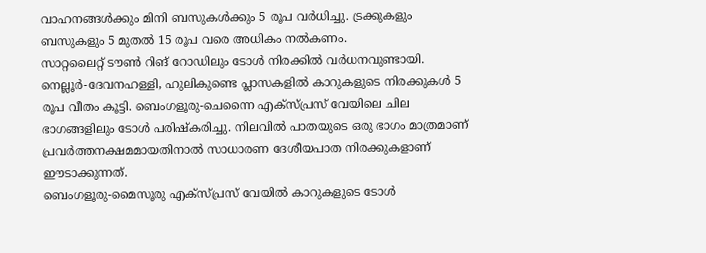വാഹനങ്ങൾക്കും മിനി ബസുകൾക്കും 5 രൂപ വർധിച്ചു. ട്രക്കുകളും ബസുകളും 5 മുതൽ 15 രൂപ വരെ അധികം നൽകണം.
സാറ്റലൈറ്റ് ടൗൺ റിങ് റോഡിലും ടോൾ നിരക്കിൽ വർധനവുണ്ടായി. നെല്ലൂർ-ദേവനഹള്ളി, ഹുലികുണ്ടെ പ്ലാസകളിൽ കാറുകളുടെ നിരക്കുകൾ 5 രൂപ വീതം കൂട്ടി. ബെംഗളൂരു-ചെന്നൈ എക്സ്പ്രസ് വേയിലെ ചില ഭാഗങ്ങളിലും ടോൾ പരിഷ്കരിച്ചു. നിലവിൽ പാതയുടെ ഒരു ഭാഗം മാത്രമാണ് പ്രവർത്തനക്ഷമമായതിനാൽ സാധാരണ ദേശീയപാത നിരക്കുകളാണ് ഈടാക്കുന്നത്.
ബെംഗളൂരു-മൈസൂരു എക്സ്പ്രസ് വേയിൽ കാറുകളുടെ ടോൾ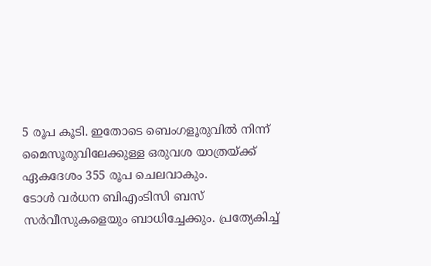5 രൂപ കൂടി. ഇതോടെ ബെംഗളൂരുവിൽ നിന്ന് മൈസൂരുവിലേക്കുള്ള ഒരുവശ യാത്രയ്ക്ക് ഏകദേശം 355 രൂപ ചെലവാകും.
ടോൾ വർധന ബിഎംടിസി ബസ് സർവീസുകളെയും ബാധിച്ചേക്കും. പ്രത്യേകിച്ച്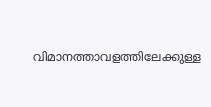വിമാനത്താവളത്തിലേക്കുള്ള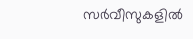സർവീസുകളിൽ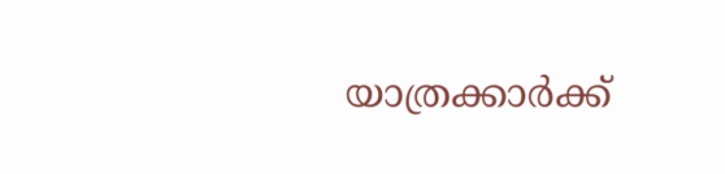യാത്രക്കാർക്ക്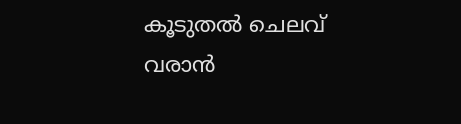കൂടുതൽ ചെലവ് വരാൻ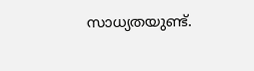സാധ്യതയുണ്ട്.